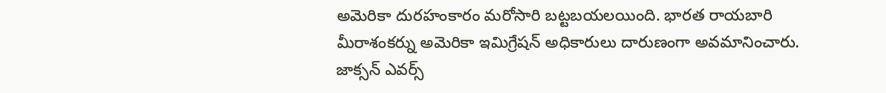అమెరికా దురహంకారం మరోసారి బట్టబయలయింది. భారత రాయబారి మీరాశంకర్ను అమెరికా ఇమిగ్రేషన్ అధికారులు దారుణంగా అవమానించారు. జాక్సన్ ఎవర్స్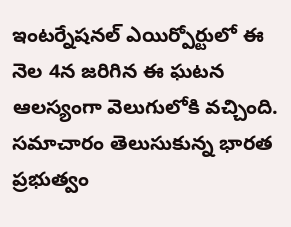ఇంటర్నేషనల్ ఎయిర్పోర్టులో ఈ నెల 4న జరిగిన ఈ ఘటన ఆలస్యంగా వెలుగులోకి వచ్చింది. సమాచారం తెలుసుకున్న భారత ప్రభుత్వం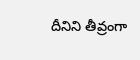దీనిని తీవ్రంగా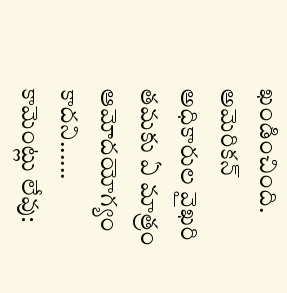ఖండించింది. అమెరికన్ అధికారుల వైఖరి తమకు ఏ మాత్రం ఆమోదయోగ్యం కాదని......
కామెంట్లు లేవు: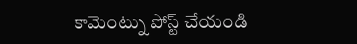కామెంట్ను పోస్ట్ చేయండి